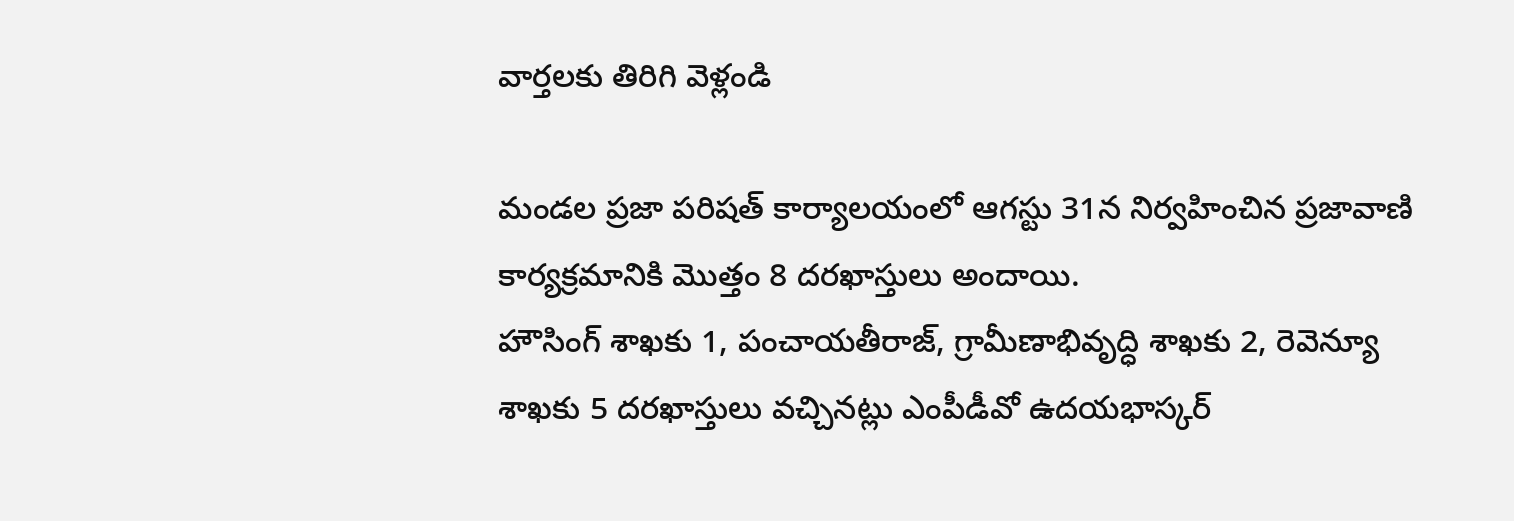వార్తలకు తిరిగి వెళ్లండి

మండల ప్రజా పరిషత్ కార్యాలయంలో ఆగస్టు 31న నిర్వహించిన ప్రజావాణి కార్యక్రమానికి మొత్తం 8 దరఖాస్తులు అందాయి.
హౌసింగ్ శాఖకు 1, పంచాయతీరాజ్, గ్రామీణాభివృద్ధి శాఖకు 2, రెవెన్యూ శాఖకు 5 దరఖాస్తులు వచ్చినట్లు ఎంపీడీవో ఉదయభాస్కర్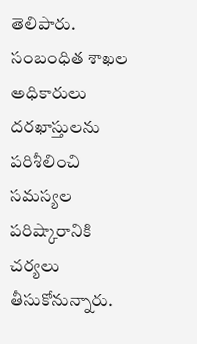తెలిపారు. సంబంధిత శాఖల అధికారులు దరఖాస్తులను పరిశీలించి సమస్యల పరిష్కారానికి చర్యలు తీసుకోనున్నారు.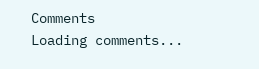Comments
Loading comments...